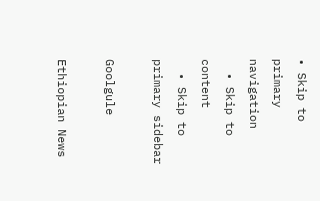• Skip to primary navigation
  • Skip to content
  • Skip to primary sidebar

Goolgule

Ethiopian News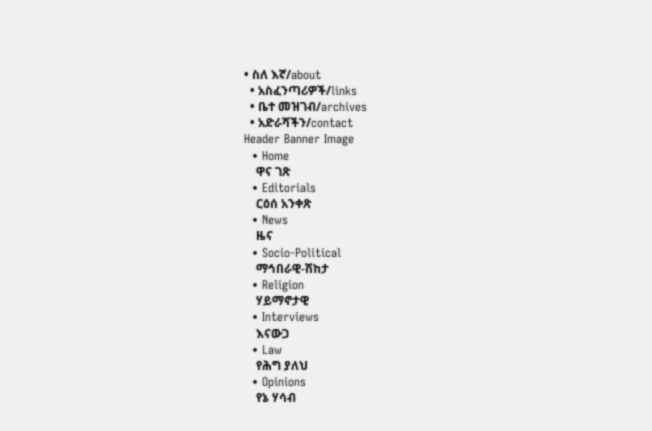• ስለ እኛ/about
  • አስፈንጣሪዎች/links
  • ቤተ መዝገብ/archives
  • አድራሻችን/contact
Header Banner Image
  • Home
    ዋና ገጽ
  • Editorials
    ርዕሰ አንቀጽ
  • News
    ዜና
  • Socio-Political
    ማኅበራዊ-ሽከታ
  • Religion
    ሃይማኖታዊ
  • Interviews
    እናውጋ
  • Law
    የሕግ ያለህ
  • Opinions
    የኔ ሃሳብ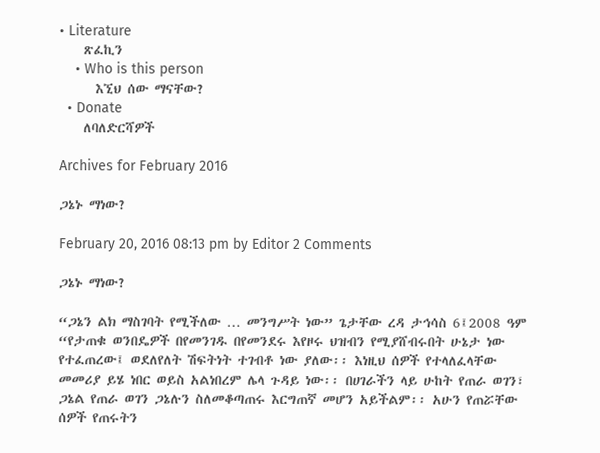• Literature
    ጽፈኪን
    • Who is this person
      እኚህ ሰው ማናቸው?
  • Donate
    ለባለድርሻዎች

Archives for February 2016

ጋኔኑ ማነው?

February 20, 2016 08:13 pm by Editor 2 Comments

ጋኔኑ ማነው?

“ጋኔን ልክ ማስገባት የሚችለው … መንግሥት ነው” ጌታቸው ረዳ ታኅሳስ 6፤2008 ዓም “የታጠቁ ወንበዴዎች በየመንገዱ በየመንደሩ እየዞሩ ህዝብን የሚያሸብሩበት ሁኔታ ነው የተፈጠረው፤ ወደለየለት ሽፍትነት ተገብቶ ነው ያለው፡፡ እነዚህ ሰዎች የተላለፈላቸው መመሪያ ይሄ ነበር ወይስ አልነበረም ሌላ ጉዳይ ነው፡፡ በሀገራችን ላይ ሁከት የጠራ ወገን፣ ጋኔል የጠራ ወገን ጋኔሉን ስለመቆጣጠሩ እርግጠኛ መሆን አይችልም፡፡ አሁን የጠሯቸው ሰዎች የጠሩትን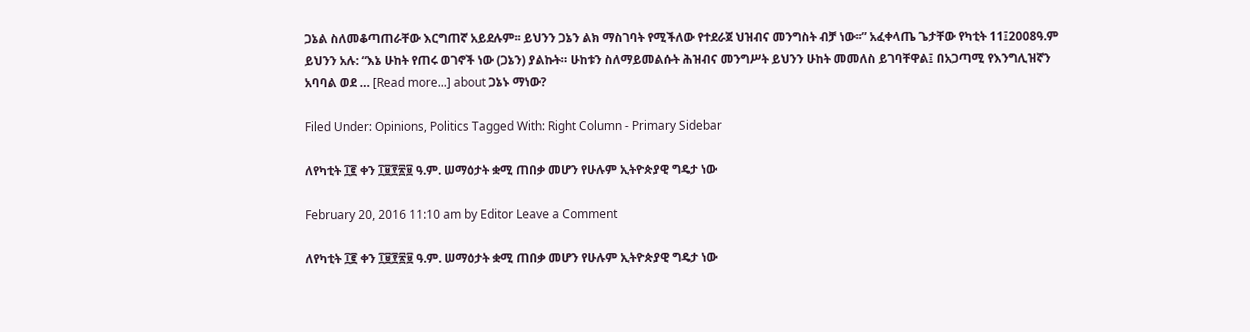ጋኔል ስለመቆጣጠራቸው እርግጠኛ አይደሉም፡፡ ይህንን ጋኔን ልክ ማስገባት የሚችለው የተደራጀ ህዝብና መንግስት ብቻ ነው፡፡” አፈቀላጤ ጌታቸው የካቲት 11፤2008ዓ.ም ይህንን አሉ: “እኔ ሁከት የጠሩ ወገኖች ነው (ጋኔን) ያልኩት። ሁከቱን ስለማይመልሱት ሕዝብና መንግሥት ይህንን ሁከት መመለስ ይገባቸዋል፤ በአጋጣሚ የእንግሊዝኛን አባባል ወደ … [Read more...] about ጋኔኑ ማነው?

Filed Under: Opinions, Politics Tagged With: Right Column - Primary Sidebar

ለየካቲት ፲፪ ቀን ፲፱፻፳፱ ዓ.ም. ሠማዕታት ቋሚ ጠበቃ መሆን የሁሉም ኢትዮጵያዊ ግዴታ ነው

February 20, 2016 11:10 am by Editor Leave a Comment

ለየካቲት ፲፪ ቀን ፲፱፻፳፱ ዓ.ም. ሠማዕታት ቋሚ ጠበቃ መሆን የሁሉም ኢትዮጵያዊ ግዴታ ነው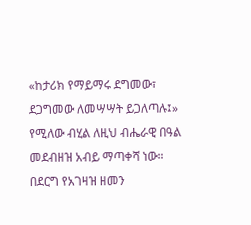«ከታሪክ የማይማሩ ደግመው፣ ደጋግመው ለመሣሣት ይጋለጣሉ፤» የሚለው ብሂል ለዚህ ብሔራዊ በዓል መደብዘዝ አብይ ማጣቀሻ ነው። በደርግ የአገዛዝ ዘመን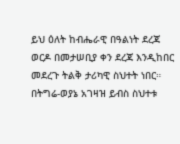ይህ ዕለት ከብሔራዊ በዓልነት ደረጃ ወርዶ በመታሠቢያ ቀን ደረጃ እንዲከበር መደረጉ ትልቅ ታሪካዊ ስህተት ነበር። በትግሬ-ወያኔ አገዛዝ ይብስ ስህተቱ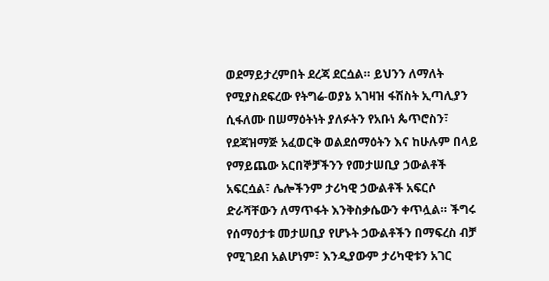ወደማይታረምበት ደረጃ ደርሷል። ይህንን ለማለት የሚያስደፍረው የትግሬ-ወያኔ አገዛዝ ፋሽስት ኢጣሊያን ሲፋለሙ በሠማዕትነት ያለፉትን የአቡነ ጴጥሮስን፣ የደጃዝማጅ አፈወርቅ ወልደሰማዕትን እና ከሁሉም በላይ የማይጨው አርበኞቻችንን የመታሠቢያ ኃውልቶች አፍርሷል፣ ሌሎችንም ታሪካዊ ኃውልቶች አፍርሶ ድራሻቸውን ለማጥፋት እንቅስቃሴውን ቀጥሏል። ችግሩ የሰማዕታቱ መታሠቢያ የሆኑት ኃውልቶችን በማፍረስ ብቻ የሚገደብ አልሆነም፣ እንዲያውም ታሪካዊቱን አገር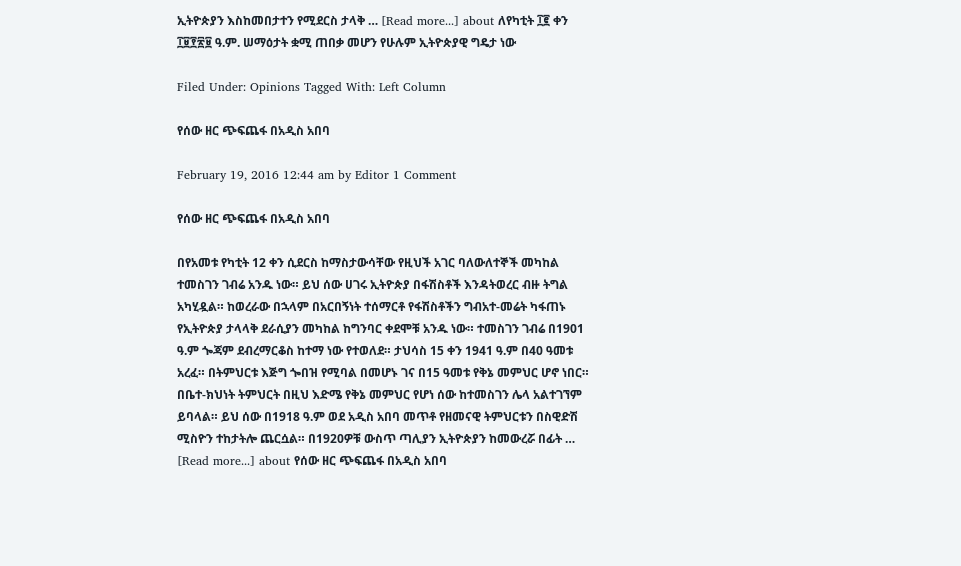ኢትዮጵያን እስከመበታተን የሚደርስ ታላቅ … [Read more...] about ለየካቲት ፲፪ ቀን ፲፱፻፳፱ ዓ.ም. ሠማዕታት ቋሚ ጠበቃ መሆን የሁሉም ኢትዮጵያዊ ግዴታ ነው

Filed Under: Opinions Tagged With: Left Column

የሰው ዘር ጭፍጨፋ በአዲስ አበባ

February 19, 2016 12:44 am by Editor 1 Comment

የሰው ዘር ጭፍጨፋ በአዲስ አበባ

በየአመቱ የካቲት 12 ቀን ሲደርስ ከማስታውሳቸው የዚህች አገር ባለውለተኞች መካከል ተመስገን ገብሬ አንዱ ነው። ይህ ሰው ሀገሩ ኢትዮጵያ በፋሽስቶች እንዳትወረር ብዙ ትግል አካሂዷል። ከወረራው በኋላም በአርበኝነት ተሰማርቶ የፋሽስቶችን ግብአተ-መሬት ካፋጠኑ የኢትዮጵያ ታላላቅ ደራሲያን መካከል ከግንባር ቀደሞቹ አንዱ ነው። ተመስገን ገብሬ በ1901 ዓ.ም ጐጃም ደብረማርቆስ ከተማ ነው የተወለደ። ታህሳስ 15 ቀን 1941 ዓ.ም በ40 ዓመቱ አረፈ። በትምህርቱ እጅግ ጐበዝ የሚባል በመሆኑ ገና በ15 ዓመቱ የቅኔ መምህር ሆኖ ነበር። በቤተ-ክህነት ትምህርት በዚህ እድሜ የቅኔ መምህር የሆነ ሰው ከተመስገን ሌላ አልተገኘም ይባላል። ይህ ሰው በ1918 ዓ.ም ወደ አዲስ አበባ መጥቶ የዘመናዊ ትምህርቱን በስዊድሽ ሚስዮን ተከታትሎ ጨርሷል። በ1920ዎቹ ውስጥ ጣሊያን ኢትዮጵያን ከመውረሯ በፊት … [Read more...] about የሰው ዘር ጭፍጨፋ በአዲስ አበባ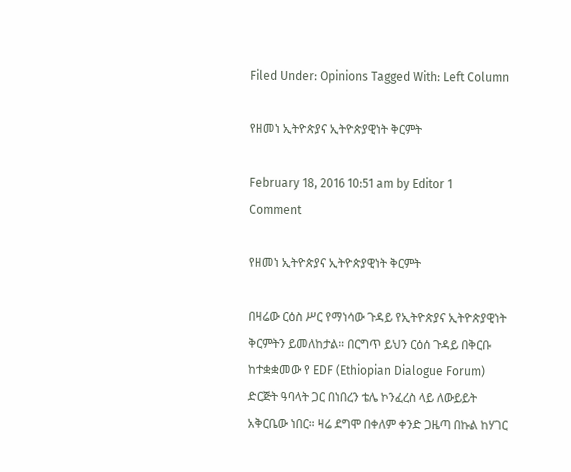Filed Under: Opinions Tagged With: Left Column

የዘመነ ኢትዮጵያና ኢትዮጵያዊነት ቅርምት

February 18, 2016 10:51 am by Editor 1 Comment

የዘመነ ኢትዮጵያና ኢትዮጵያዊነት ቅርምት

በዛሬው ርዕስ ሥር የማነሳው ጉዳይ የኢትዮጵያና ኢትዮጵያዊነት ቅርምትን ይመለከታል። በርግጥ ይህን ርዕሰ ጉዳይ በቅርቡ ከተቋቋመው የ EDF (Ethiopian Dialogue Forum) ድርጅት ዓባላት ጋር በነበረን ቴሌ ኮንፈረስ ላይ ለውይይት አቅርቤው ነበር። ዛሬ ደግሞ በቀለም ቀንድ ጋዜጣ በኩል ከሃገር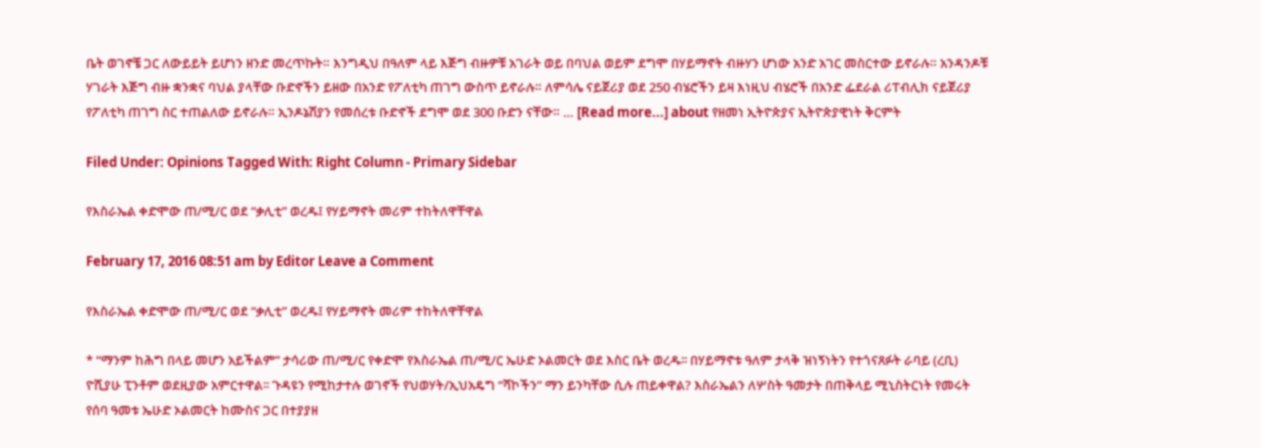ቤት ወገኖቼ ጋር ለውይይት ይሆነን ዘንድ መረጥኩት። እንግዲህ በዓለም ላይ እጅግ ብዙዎቹ አገራት ወይ በባህል ወይም ደግሞ በሃይማኖት ብዙሃን ሆነው አንድ አገር መስርተው ይኖራሉ። አንዳንዶቹ ሃገራት እጅግ ብዙ ቋንቋና ባህል ያላቸው ቡድኖችን ይዘው በአንድ የፖለቲካ ጠገግ ውስጥ ይኖራሉ። ለምሳሌ ናይጀሪያ ወደ 250 ብሄሮችን ይዛ እነዚህ ብሄሮች በአንድ ፌደራል ሪፐብሊክ ናይጀሪያ የፖለቲካ ጠገግ ስር ተጠልለው ይኖራሉ። ኢንዶኔሽያን የመሰረቱ ቡድኖች ደግሞ ወደ 300 ቡድን ናቸው። … [Read more...] about የዘመነ ኢትዮጵያና ኢትዮጵያዊነት ቅርምት

Filed Under: Opinions Tagged With: Right Column - Primary Sidebar

የእስራኤል ቀድሞው ጠ/ሚ/ር ወደ “ቃሊቲ” ወረዱ፤ የሃይማኖት መሪም ተከትለዋቸዋል

February 17, 2016 08:51 am by Editor Leave a Comment

የእስራኤል ቀድሞው ጠ/ሚ/ር ወደ “ቃሊቲ” ወረዱ፤ የሃይማኖት መሪም ተከትለዋቸዋል

* “ማንም ከሕግ በላይ መሆን አይችልም” ታሳሪው ጠ/ሚ/ር የቀድሞ የእስራኤል ጠ/ሚ/ር ኤሁድ ኦልመርት ወደ እስር ቤት ወረዱ፡፡ በሃይማኖቱ ዓለም ታላቅ ዝነኝነትን የተጎናጸፉት ራባይ (ረቢ) ዮሺያሁ ፒንቶም ወደዚያው አምርተዋል፡፡ ጉዳዩን የሚከታተሉ ወገኖች የህወሃት/ኢህአዴግ “ሻኮችን” ማን ይንካቸው ሲሉ ጠይቀዋል? እስራኤልን ለሦስት ዓመታት በጠቅላይ ሚኒስትርነት የመሩት የሰባ ዓመቱ ኤሁድ ኦልመርት ከሙስና ጋር በተያያዘ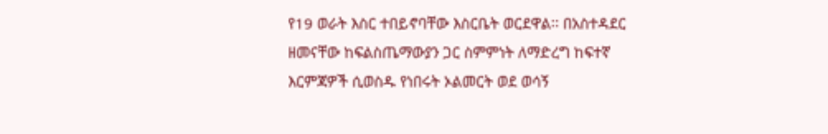የ19 ወራት እስር ተበይኖባቸው እስርቤት ወርደዋል፡፡ በአስተዳደር ዘመናቸው ከፍልስጤማውያን ጋር ስምምነት ለማድረግ ከፍተኛ እርምጃዎች ሲወስዱ የነበሩት ኦልመርት ወደ ወሳኝ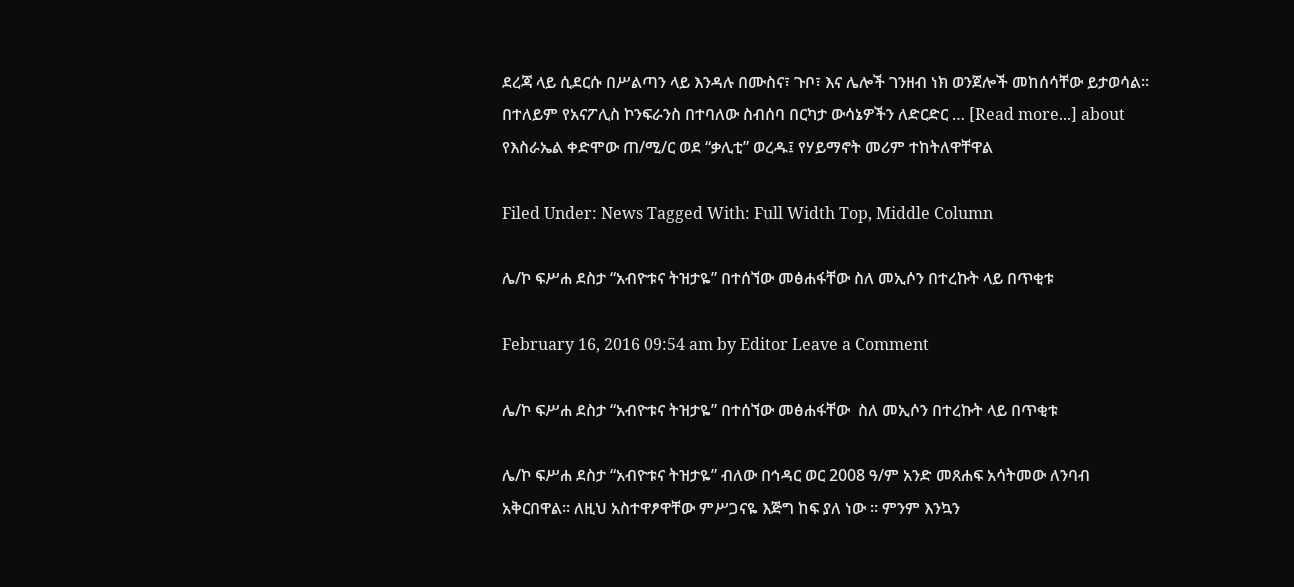ደረጃ ላይ ሲደርሱ በሥልጣን ላይ እንዳሉ በሙስና፣ ጉቦ፣ እና ሌሎች ገንዘብ ነክ ወንጀሎች መከሰሳቸው ይታወሳል፡፡ በተለይም የአናፖሊስ ኮንፍራንስ በተባለው ስብሰባ በርካታ ውሳኔዎችን ለድርድር … [Read more...] about የእስራኤል ቀድሞው ጠ/ሚ/ር ወደ “ቃሊቲ” ወረዱ፤ የሃይማኖት መሪም ተከትለዋቸዋል

Filed Under: News Tagged With: Full Width Top, Middle Column

ሌ/ኮ ፍሥሐ ደስታ “አብዮቱና ትዝታዬ” በተሰኘው መፅሐፋቸው ስለ መኢሶን በተረኩት ላይ በጥቂቱ

February 16, 2016 09:54 am by Editor Leave a Comment

ሌ/ኮ ፍሥሐ ደስታ “አብዮቱና ትዝታዬ” በተሰኘው መፅሐፋቸው  ስለ መኢሶን በተረኩት ላይ በጥቂቱ

ሌ/ኮ ፍሥሐ ደስታ “አብዮቱና ትዝታዬ” ብለው በኅዳር ወር 2008 ዓ/ም አንድ መጸሐፍ አሳትመው ለንባብ አቅርበዋል፡፡ ለዚህ አስተዋፆዋቸው ምሥጋናዬ እጅግ ከፍ ያለ ነው ፡፡ ምንም እንኳን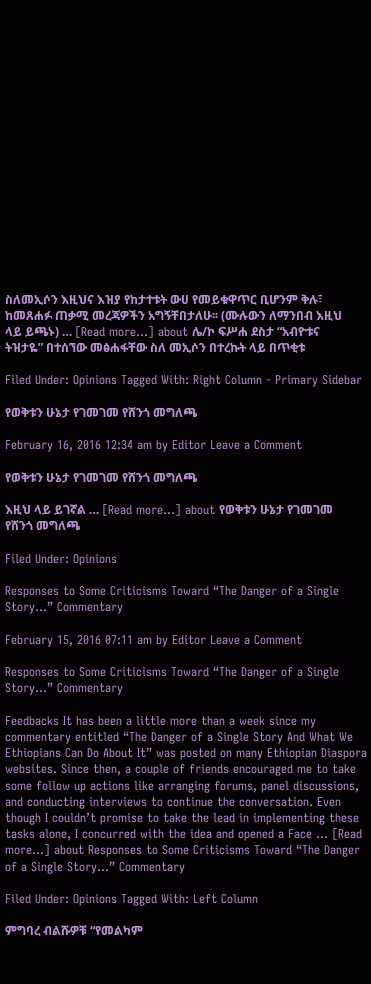ስለመኢሶን እዚህና እዝያ የከታተቱት ውሀ የመይቁዋጥር ቢሆንም ቅሉ፣ ከመጸሐፉ ጠቃሚ መረጃዎችን አግኝቸበታለሁ፡፡ (ሙሉውን ለማንበብ እዚህ ላይ ይጫኑ) … [Read more...] about ሌ/ኮ ፍሥሐ ደስታ “አብዮቱና ትዝታዬ” በተሰኘው መፅሐፋቸው ስለ መኢሶን በተረኩት ላይ በጥቂቱ

Filed Under: Opinions Tagged With: Right Column - Primary Sidebar

የወቅቱን ሁኔታ የገመገመ የሸንጎ መግለጫ

February 16, 2016 12:34 am by Editor Leave a Comment

የወቅቱን ሁኔታ የገመገመ የሸንጎ መግለጫ

እዚህ ላይ ይገኛል … [Read more...] about የወቅቱን ሁኔታ የገመገመ የሸንጎ መግለጫ

Filed Under: Opinions

Responses to Some Criticisms Toward “The Danger of a Single Story…” Commentary

February 15, 2016 07:11 am by Editor Leave a Comment

Responses to Some Criticisms Toward “The Danger of a Single Story…” Commentary

Feedbacks It has been a little more than a week since my commentary entitled “The Danger of a Single Story And What We Ethiopians Can Do About It” was posted on many Ethiopian Diaspora websites. Since then, a couple of friends encouraged me to take some follow up actions like arranging forums, panel discussions, and conducting interviews to continue the conversation. Even though I couldn’t promise to take the lead in implementing these tasks alone, I concurred with the idea and opened a Face … [Read more...] about Responses to Some Criticisms Toward “The Danger of a Single Story…” Commentary

Filed Under: Opinions Tagged With: Left Column

ምግባረ ብልሹዎቹ “የመልካም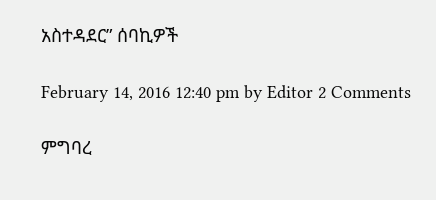አስተዳደር” ሰባኪዎች

February 14, 2016 12:40 pm by Editor 2 Comments

ምግባረ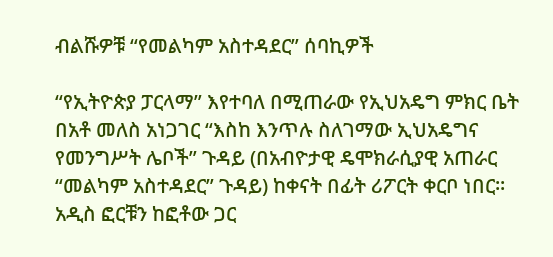ብልሹዎቹ “የመልካም አስተዳደር” ሰባኪዎች

“የኢትዮጵያ ፓርላማ” እየተባለ በሚጠራው የኢህአዴግ ምክር ቤት በአቶ መለስ አነጋገር “እስከ እንጥሉ ስለገማው ኢህአዴግና የመንግሥት ሌቦች” ጉዳይ (በአብዮታዊ ዴሞክራሲያዊ አጠራር “መልካም አስተዳደር” ጉዳይ) ከቀናት በፊት ሪፖርት ቀርቦ ነበር፡፡ አዲስ ፎርቹን ከፎቶው ጋር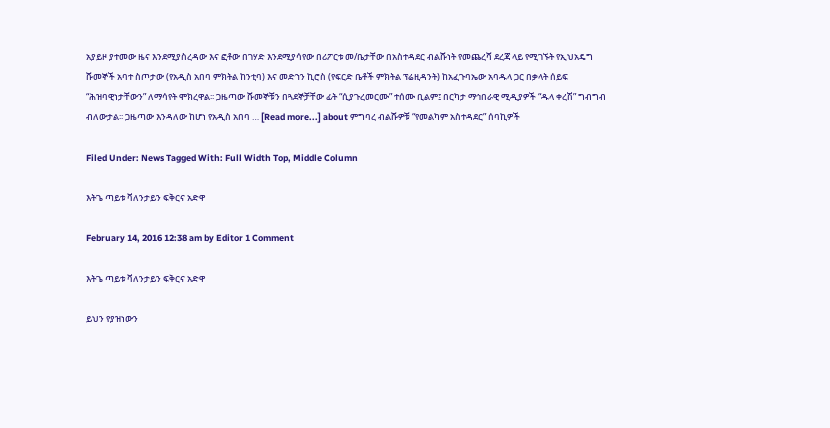አያይዞ ያተመው ዜና እንደሚያስረዳው እና ፎቶው በገሃድ እንደሚያሳየው በሪፖርቱ መ/ቤታቸው በአስተዳደር ብልሹነት የመጨረሻ ደረጃ ላይ የሚገኙት የኢህአዴግ ሹመኞች አባተ ስጦታው (የአዲስ አበባ ምክትል ከንቲባ) እና መድኀን ኪሮስ (የፍርድ ቤቶች ምክትል ፕሬዚዳንት) ከአፈጉባኤው አባዱላ ጋር በቃላት ሰይፍ “ሕዝባዊነታቸውን” ለማሳየት ሞክረዋል፡፡ ጋዜጣው ሹመኞቹን በጓደኞቻቸው ፊት “ሲያጉረመርሙ” ተሰሙ ቢልም፤ በርካታ ማኅበራዊ ሚዲያዎች “ዱላ ቀረሽ” ግብግብ ብለውታል፡፡ ጋዜጣው እንዳለው ከሆነ የአዲስ አበባ … [Read more...] about ምግባረ ብልሹዎቹ “የመልካም አስተዳደር” ሰባኪዎች

Filed Under: News Tagged With: Full Width Top, Middle Column

እትጌ ጣይቱ ቫለንታይን ፍቅርና አድዋ

February 14, 2016 12:38 am by Editor 1 Comment

እትጌ ጣይቱ ቫለንታይን ፍቅርና አድዋ

ይህን የያዝነውን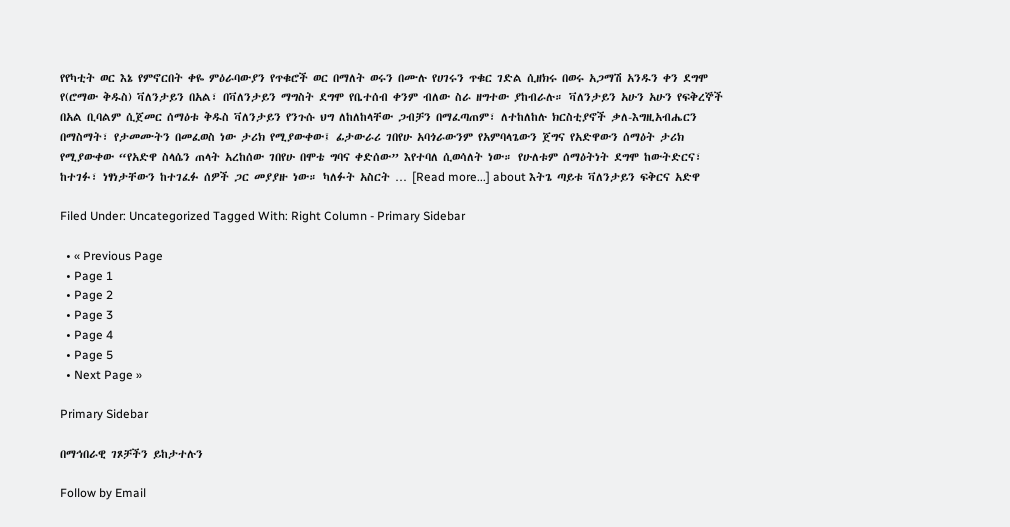የየካቲት ወር እኔ የምኖርበት ቀዬ ምዕራባውያን የጥቁሮች ወር በማለት ወሩን በሙሉ የሀገሩን ጥቁር ገድል ሲዘክሩ በወሩ አጋማሽ አንዱን ቀን ደግሞ የ(ሮማው ቅዱስ) ቫለንታይን በአል፣ በቫለንታይን ማግስት ደግሞ የቤተሰብ ቀንም ብለው ስራ ዘግተው ያከብራሉ። ቫለንታይን አሁን አሁን የፍቅረኞች በአል ቢባልም ሲጀመር ሰማዕቱ ቅዱስ ቫለንታይን የንጉሱ ህግ ለከለከላቸው ጋብቻን በማፈጣጠም፣ ለተከለከሉ ክርስቲያኖች ቃለ-እግዚአብሔርን በማስማት፣ የታመሙትን በመፈወስ ነው ታሪክ የሚያውቀው፤ ፊታውራሪ ገበየሁ አባጎራውንም የአምባላጌውን ጀግና የአድዋውን ሰማዕት ታሪክ የሚያውቀው “የአድዋ ስላሴን ጠላት አረከሰው ገበየሁ በሞቴ ግባና ቀድሰው” እየተባለ ሲወሳለት ነው። የሁለቱም ሰማዕትነት ደግሞ ከውትድርና፣ ከተገፉ፣ ነፃነታቸውን ከተገፈፉ ሰዎች ጋር መያያዙ ነው። ካለፉት አስርት … [Read more...] about እትጌ ጣይቱ ቫለንታይን ፍቅርና አድዋ

Filed Under: Uncategorized Tagged With: Right Column - Primary Sidebar

  • « Previous Page
  • Page 1
  • Page 2
  • Page 3
  • Page 4
  • Page 5
  • Next Page »

Primary Sidebar

በማኅበራዊ ገጾቻችን ይከታተሉን

Follow by Email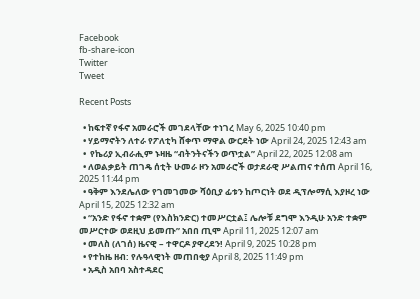Facebook
fb-share-icon
Twitter
Tweet

Recent Posts

  • ከፍተኛ የፋኖ አመራሮች መገደላቸው ተነገረ May 6, 2025 10:40 pm
  • ሃይማኖትን ለተራ የፖለቲካ ሸቀጥ ማዋል ውርደት ነው April 24, 2025 12:43 am
  •  የኬሪያ ኢብራሒም ኑዛዜ “ብትንትናችን ወጥቷል” April 22, 2025 12:08 am
  • ለወልቃይት ጠገዴ ሰቲት ሁመራ ዞን አመራሮች ወታደራዊ ሥልጠና ተሰጠ April 16, 2025 11:44 pm
  • ዓቅም እንደሌለው የገመገመው ሻዕቢያ ፊቱን ከጦርነት ወደ ዲፕሎማሲ እያዞረ ነው   April 15, 2025 12:32 am
  • “አንድ የፋኖ ተቋም (የእስክንድር) ተመሥርቷል፤ ሌሎቹ ደግሞ እንዲሁ አንድ ተቋም መሥርተው ወደዚህ ይመጡ” አበበ ጢሞ April 11, 2025 12:07 am
  • መለስ (ለገሰ) ዜናዊ – ተዋርዶ ያዋረደን! April 9, 2025 10:28 pm
  • የተከዜ ዘብ: የሉዓላዊነት መጠበቂያ April 8, 2025 11:49 pm
  • አዲስ አበባ አስተዳደር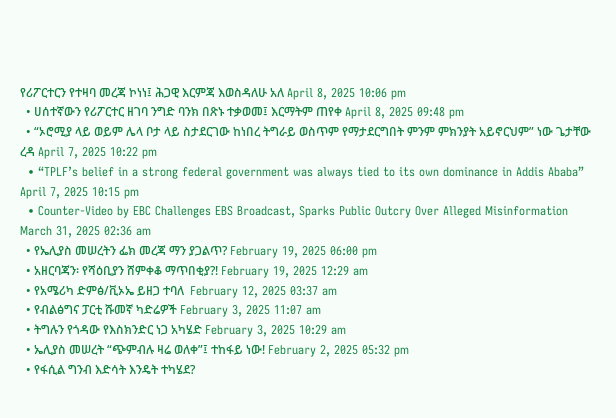የሪፖርተርን የተዛባ መረጃ ኮነነ፤ ሕጋዊ እርምጃ እወስዳለሁ አለ April 8, 2025 10:06 pm
  • ሀሰተኛውን የሪፖርተር ዘገባ ንግድ ባንክ በጽኑ ተቃወመ፤ እርማትም ጠየቀ April 8, 2025 09:48 pm
  • “ኦሮሚያ ላይ ወይም ሌላ ቦታ ላይ ስታደርገው ከነበረ ትግራይ ወስጥም የማታደርግበት ምንም ምክንያት አይኖርህም” ነው ጌታቸው ረዳ April 7, 2025 10:22 pm
  • “TPLF’s belief in a strong federal government was always tied to its own dominance in Addis Ababa” April 7, 2025 10:15 pm
  • Counter-Video by EBC Challenges EBS Broadcast, Sparks Public Outcry Over Alleged Misinformation March 31, 2025 02:36 am
  • የኤሊያስ መሠረትን ፌክ መረጃ ማን ያጋልጥ? February 19, 2025 06:00 pm
  • አዘርባጃን፡ የሻዕቢያን ሸምቀቆ ማጥበቂያ?! February 19, 2025 12:29 am
  • የአሜሪካ ድምፅ/ቪኦኤ ይዘጋ ተባለ  February 12, 2025 03:37 am
  • የብልፅግና ፓርቲ ሹመኛ ካድሬዎች February 3, 2025 11:07 am
  • ትግሉን የጎዳው የእስክንድር ነጋ አካሄድ February 3, 2025 10:29 am
  • ኤሊያስ መሠረት “ጭምብሉ ዛሬ ወለቀ”፤ ተከፋይ ነው! February 2, 2025 05:32 pm
  • የፋሲል ግንብ እድሳት እንዴት ተካሄደ?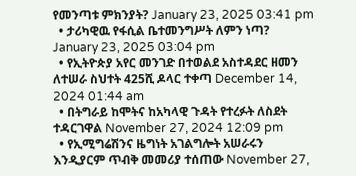የመንጣቱ ምክንያት? January 23, 2025 03:41 pm
  • ታሪካዊዉ የፋሲል ቤተመንግሥት ለምን ነጣ? January 23, 2025 03:04 pm
  • የኢትዮጵያ አየር መንገድ በተወልደ አስተዳደር ዘመን ለተሠራ ስህተት 425ሺ ዶላር ተቀጣ December 14, 2024 01:44 am
  • በትግራይ ከሞትና ከአካላዊ ጉዳት የተረፉት ለስደት ተዳርገዋል November 27, 2024 12:09 pm
  • የኢሚግሬሽንና ዜግነት አገልግሎት አሠራሩን እንዲያርም ጥብቅ መመሪያ ተሰጠው November 27,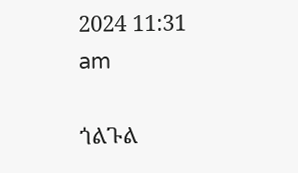2024 11:31 am

ጎልጉል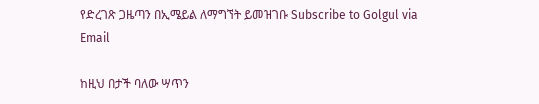የድረገጽ ጋዜጣን በኢሜይል ለማግኘት ይመዝገቡ Subscribe to Golgul via Email

ከዚህ በታች ባለው ሣጥን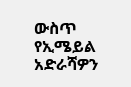ውስጥ የኢሜይል አድራሻዎን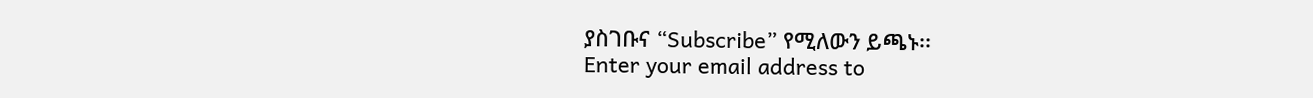ያስገቡና “Subscribe” የሚለውን ይጫኑ፡፡
Enter your email address to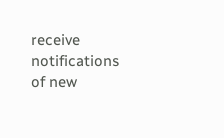receive notifications of new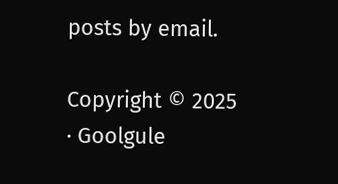posts by email.

Copyright © 2025 · Goolgule